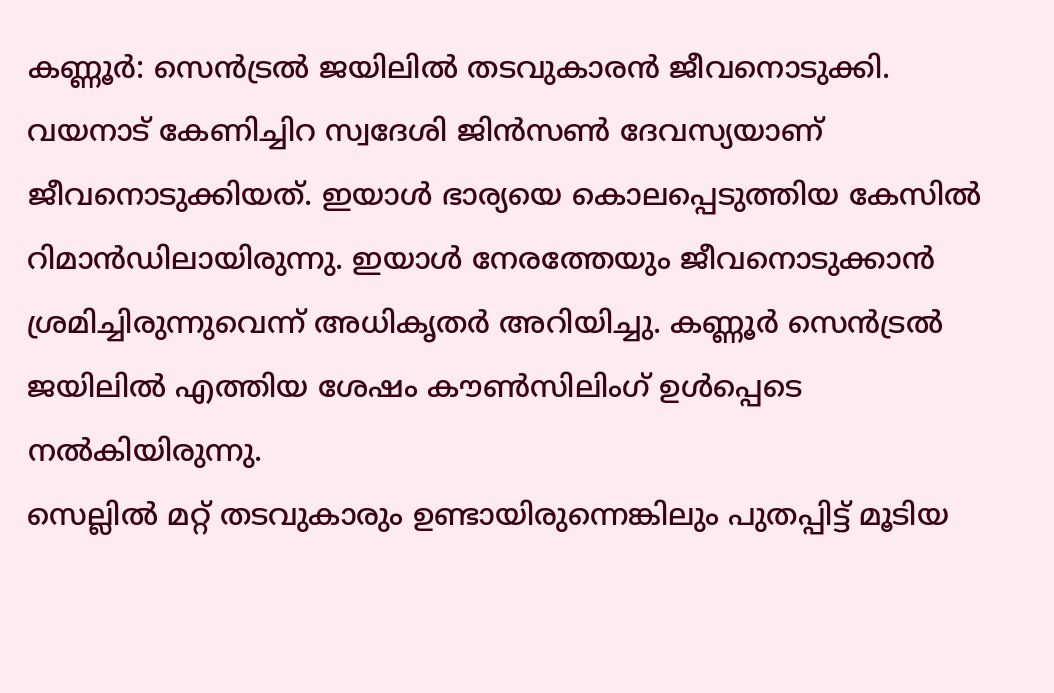കണ്ണൂർ: സെൻട്രൽ ജയിലിൽ തടവുകാരൻ ജീവനൊടുക്കി. വയനാട് കേണിച്ചിറ സ്വദേശി ജിൻസൺ ദേവസ്യയാണ് ജീവനൊടുക്കിയത്. ഇയാൾ ഭാര്യയെ കൊലപ്പെടുത്തിയ കേസിൽ റിമാൻഡിലായിരുന്നു. ഇയാൾ നേരത്തേയും ജീവനൊടുക്കാൻ ശ്രമിച്ചിരുന്നുവെന്ന് അധികൃതർ അറിയിച്ചു. കണ്ണൂർ സെൻട്രൽ ജയിലിൽ എത്തിയ ശേഷം കൗൺസിലിംഗ് ഉൾപ്പെടെ നൽകിയിരുന്നു.
സെല്ലിൽ മറ്റ് തടവുകാരും ഉണ്ടായിരുന്നെങ്കിലും പുതപ്പിട്ട് മൂടിയ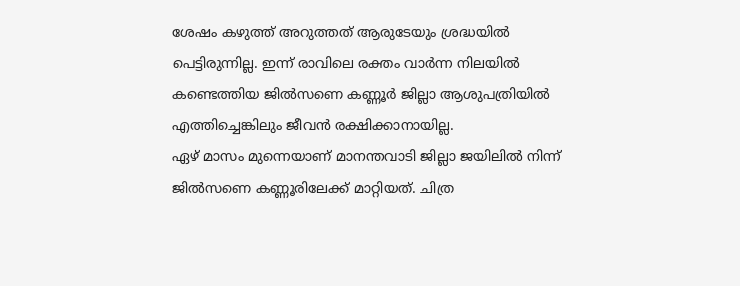ശേഷം കഴുത്ത് അറുത്തത് ആരുടേയും ശ്രദ്ധയിൽ പെട്ടിരുന്നില്ല. ഇന്ന് രാവിലെ രക്തം വാർന്ന നിലയിൽ കണ്ടെത്തിയ ജിൽസണെ കണ്ണൂർ ജില്ലാ ആശുപത്രിയിൽ എത്തിച്ചെങ്കിലും ജീവൻ രക്ഷിക്കാനായില്ല.
ഏഴ് മാസം മുന്നെയാണ് മാനന്തവാടി ജില്ലാ ജയിലിൽ നിന്ന് ജിൽസണെ കണ്ണൂരിലേക്ക് മാറ്റിയത്. ചിത്ര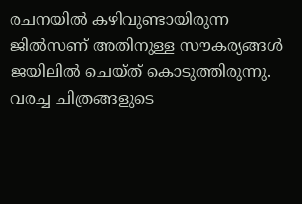രചനയിൽ കഴിവുണ്ടായിരുന്ന ജിൽസണ് അതിനുള്ള സൗകര്യങ്ങൾ ജയിലിൽ ചെയ്ത് കൊടുത്തിരുന്നു. വരച്ച ചിത്രങ്ങളുടെ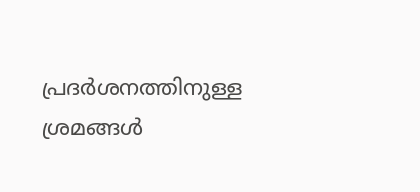പ്രദർശനത്തിനുള്ള ശ്രമങ്ങൾ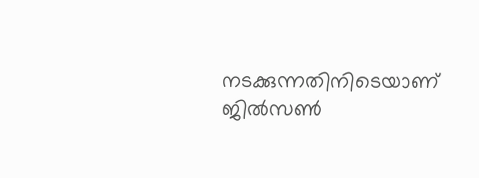നടക്കുന്നതിനിടെയാണ് ജിൽസൺ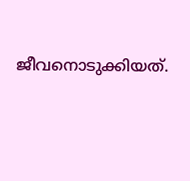ജീവനൊടുക്കിയത്.